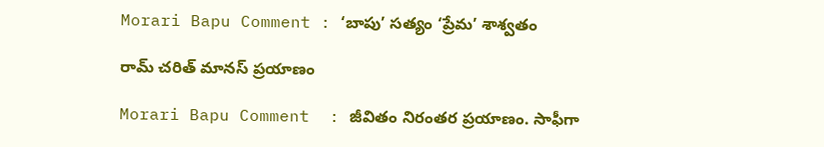Morari Bapu Comment : ‘బాపు’ స‌త్యం ‘ప్రేమ’ శాశ్వ‌తం

రామ్ చ‌రిత్ మాన‌స్ ప్ర‌యాణం

Morari Bapu Comment  : జీవితం నిరంత‌ర ప్ర‌యాణం. సాఫీగా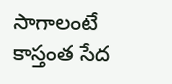సాగాలంటే కాస్తంత సేద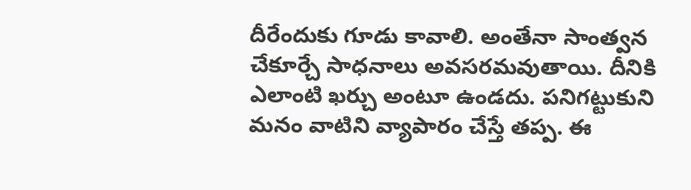దీరేందుకు గూడు కావాలి. అంతేనా సాంత్వ‌న చేకూర్చే సాధ‌నాలు అవ‌స‌ర‌మ‌వుతాయి. దీనికి ఎలాంటి ఖ‌ర్చు అంటూ ఉండ‌దు. ప‌నిగ‌ట్టుకుని మ‌నం వాటిని వ్యాపారం చేస్తే త‌ప్ప‌. ఈ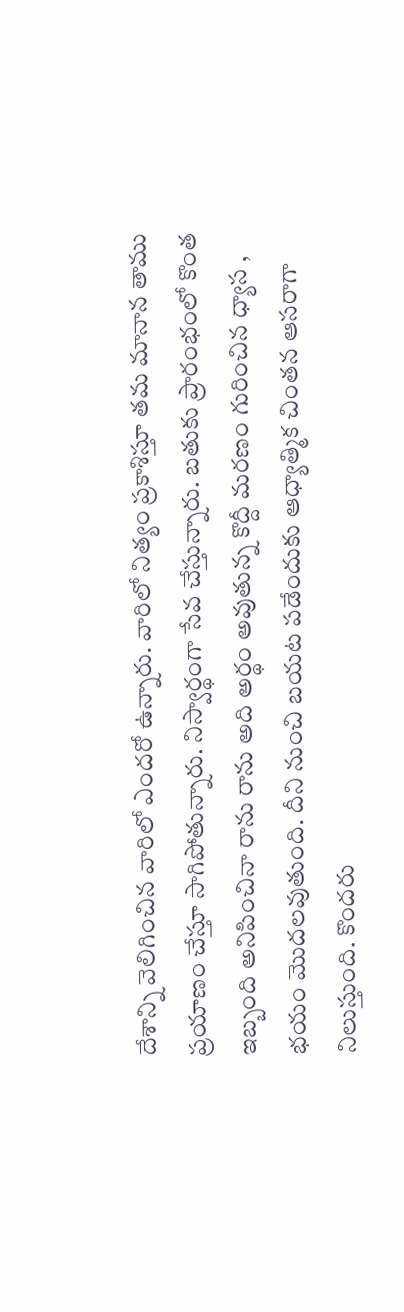దేశాన్ని వెలిగించిన వారిలో ఎంద‌రో ఉన్నారు. వారిలో నిత్యం ప్రకాశిస్తూ త‌మ మానాన తాము ప్ర‌యాణం చేస్తూ సాగిపోతున్నారు. నిస్వార్థంగా సేవ చేస్తున్నారు. బ‌తుకు ప్రారంభంలో కొంత ఇబ్బంది అనిపించినా రాను రాను అది అర్థం అవుతున్న కొద్దీ మ‌ర‌ణం గురించిన ధ్యాస , భ‌యం మొద‌ల‌వుతుంది. దీని నుంచి బ‌య‌ట ప‌డేందుకు ఆధ్యాత్మిక చింత‌న ఆసరాగా నిలుస్తుంది. కొంద‌రు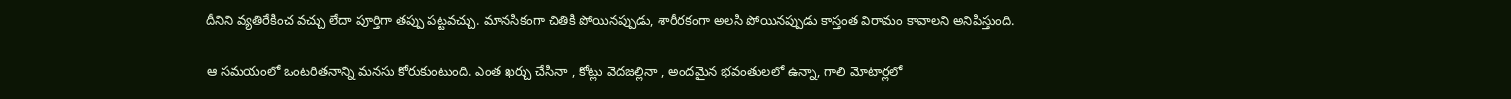దీనిని వ్య‌తిరేకించ వ‌చ్చు లేదా పూర్తిగా త‌ప్పు ప‌ట్ట‌వచ్చు. మాన‌సికంగా చితికి పోయిన‌ప్పుడు, శారీర‌కంగా అలసి పోయిన‌ప్పుడు కాస్తంత విరామం కావాల‌ని అనిపిస్తుంది.

ఆ స‌మ‌యంలో ఒంట‌రిత‌నాన్ని మ‌న‌సు కోరుకుంటుంది. ఎంత ఖ‌ర్చు చేసినా , కోట్లు వెద‌జ‌ల్లినా , అంద‌మైన భ‌వంతులలో ఉన్నా, గాలి మోటార్ల‌లో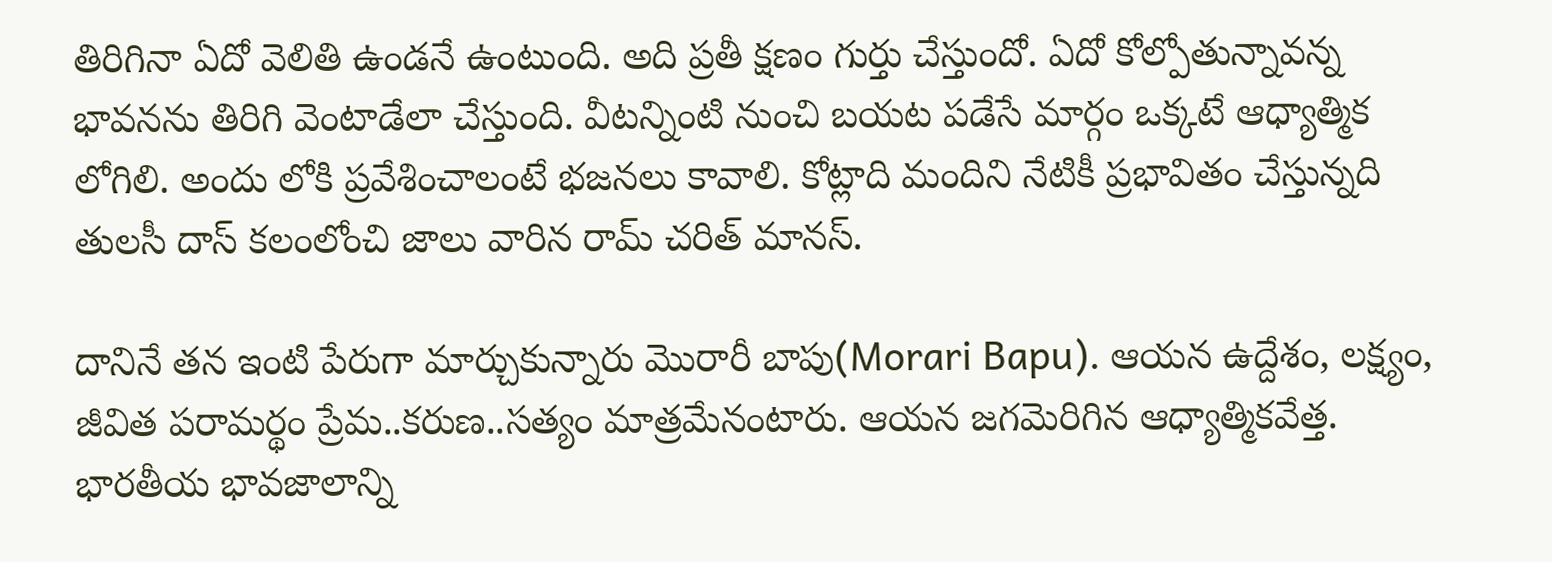తిరిగినా ఏదో వెలితి ఉండ‌నే ఉంటుంది. అది ప్ర‌తీ క్ష‌ణం గుర్తు చేస్తుందో. ఏదో కోల్పోతున్నావ‌న్న భావ‌న‌ను తిరిగి వెంటాడేలా చేస్తుంది. వీట‌న్నింటి నుంచి బ‌య‌ట ప‌డేసే మార్గం ఒక్క‌టే ఆధ్యాత్మిక లోగిలి. అందు లోకి ప్ర‌వేశించాలంటే భ‌జ‌న‌లు కావాలి. కోట్లాది మందిని నేటికీ ప్ర‌భావితం చేస్తున్నది తుల‌సీ దాస్ క‌లంలోంచి జాలు వారిన‌ రామ్ చ‌రిత్ మాన‌స్.

దానినే త‌న ఇంటి పేరుగా మార్చుకున్నారు మొరారీ బాపు(Morari Bapu). ఆయ‌న ఉద్దేశం, ల‌క్ష్యం, జీవిత ప‌రామ‌ర్థం ప్రేమ‌..క‌రుణ‌..స‌త్యం మాత్ర‌మేనంటారు. ఆయ‌న జ‌గ‌మెరిగిన ఆధ్యాత్మిక‌వేత్త‌. భార‌తీయ భావ‌జాలాన్ని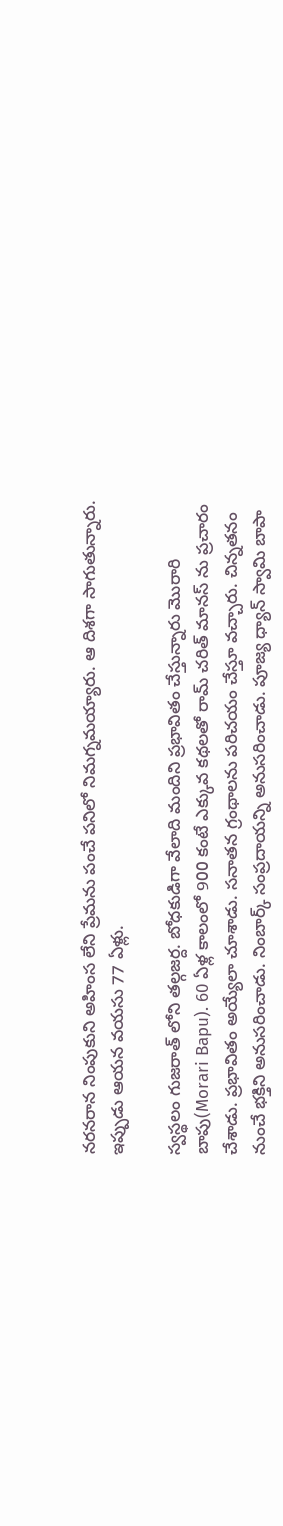న‌ర‌న‌రాన నింపుకుని అహింస లేని ప్రేమ‌ను పంచే ప‌నిలో నిమ‌గ్న‌మ‌య్యారు. ఆ దిశ‌గా సాగుతున్నారు. ఇప్పుడు ఆయ‌న వ‌య‌సు 77 ఏళ్లు.

స్వ‌స్థ‌లం గుజ‌రాత్ లోని త‌ల్గ‌జ‌ర్ద‌. బోధ‌కుడిగా వేలాది మందిని ప్ర‌భావితం చేస్తున్నారు మొరారి బాపు(Morari Bapu). 60 ఏళ్ల కాలంలో 900 కంటే ఎక్కువ క‌థ‌ల‌తో రామ్ చ‌రిత్ మాన‌స్ ను ప్ర‌చారం చేశాడు. ప్ర‌భావితం అయ్యేలా చూశాడు. స‌నాత‌న గ్రంథాల‌ను ప‌రిచయం చేస్తూ వ‌చ్చారు. చిన్న‌త‌నం నుంచే భ‌క్తిని అనుస‌రించాడు. నింబార్క్ సంప్ర‌దాయ‌న్ని అనుస‌రించాడు. పూజ్య ధ్యాన్ స్వామి బాపా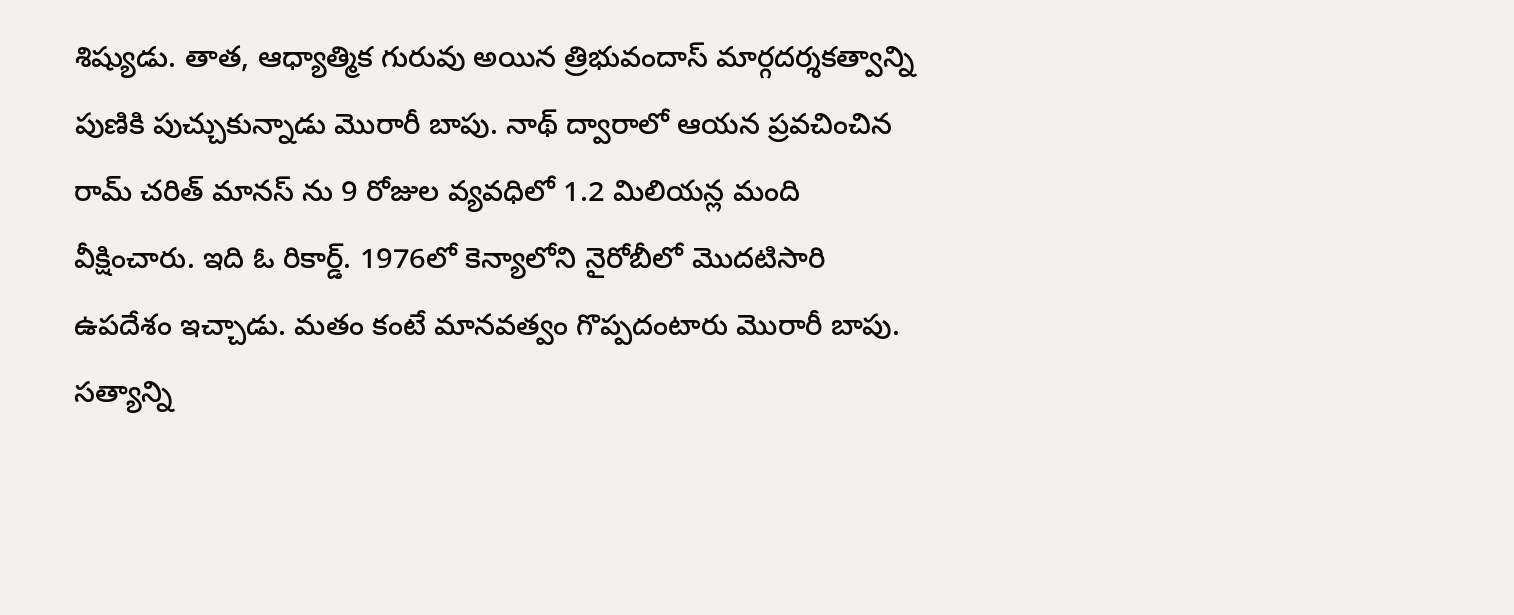శిష్యుడు. తాత‌, ఆధ్యాత్మిక గురువు అయిన త్రిభువందాస్ మార్గ‌ద‌ర్శ‌కత్వాన్ని పుణికి పుచ్చుకున్నాడు మొరారీ బాపు. నాథ్ ద్వారాలో ఆయ‌న ప్ర‌వ‌చించిన రామ్ చ‌రిత్ మాన‌స్ ను 9 రోజుల వ్య‌వ‌ధిలో 1.2 మిలియ‌న్ల మంది వీక్షించారు. ఇది ఓ రికార్డ్. 1976లో కెన్యాలోని నైరోబీలో మొద‌టిసారి ఉప‌దేశం ఇచ్చాడు. మ‌తం కంటే మాన‌వ‌త్వం గొప్ప‌దంటారు మొరారీ బాపు. స‌త్యాన్ని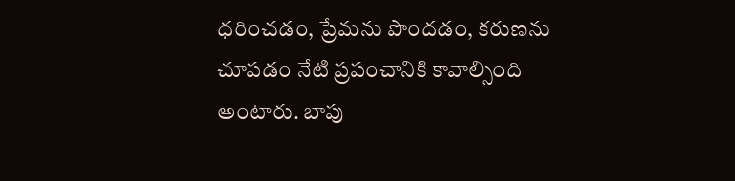ధ‌రించ‌డం, ప్రేమ‌ను పొంద‌డం, క‌రుణ‌ను చూప‌డం నేటి ప్ర‌పంచానికి కావాల్సింది అంటారు. బాపు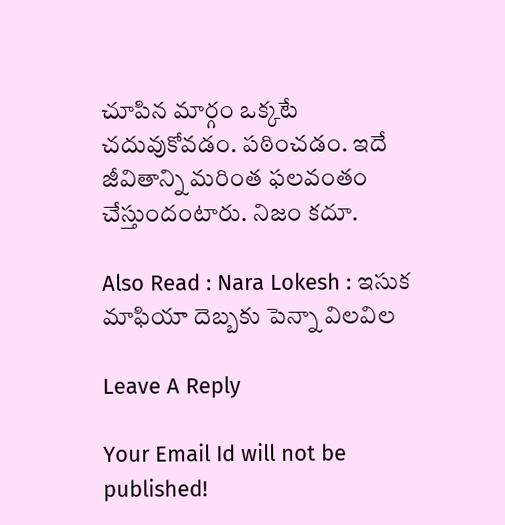చూపిన మార్గం ఒక్క‌టే చ‌దువుకోవ‌డం. ప‌ఠించ‌డం. ఇదే జీవితాన్ని మ‌రింత ఫ‌ల‌వంతం చేస్తుందంటారు. నిజం క‌దూ.

Also Read : Nara Lokesh : ఇసుక మాఫియా దెబ్బ‌కు పెన్నా విల‌విల

Leave A Reply

Your Email Id will not be published!